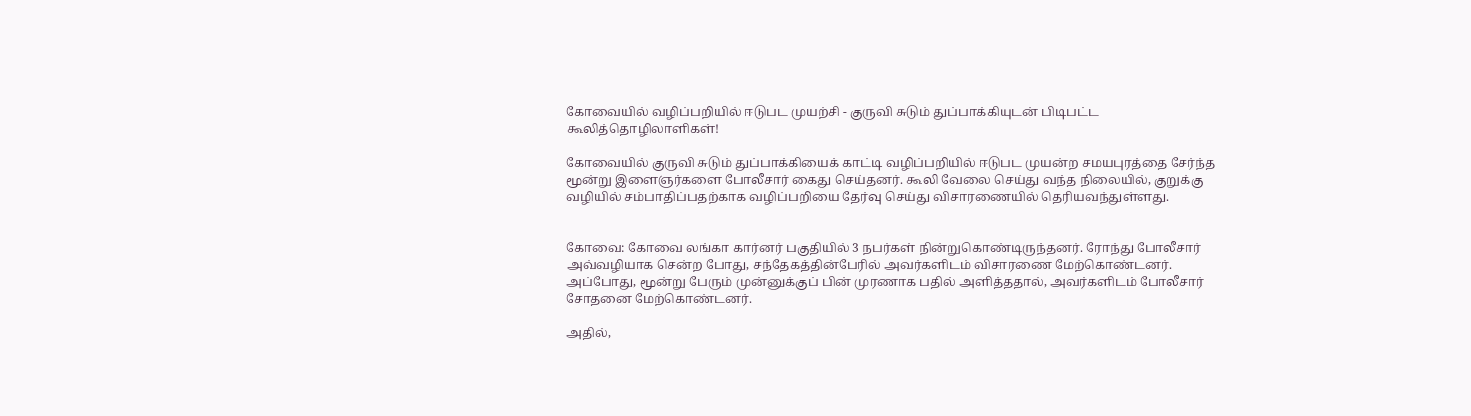கோவையில் வழிப்பறியில் ஈடுபட முயற்சி - குருவி சுடும் துப்பாக்கியுடன் பிடிபட்ட கூலித்தொழிலாளிகள்!

கோவையில் குருவி சுடும் துப்பாக்கியைக் காட்டி வழிப்பறியில் ஈடுபட முயன்ற சமயபுரத்தை சேர்ந்த மூன்று இளைஞர்களை போலீசார் கைது செய்தனர். கூலி வேலை செய்து வந்த நிலையில், குறுக்கு வழியில் சம்பாதிப்பதற்காக வழிப்பறியை தேர்வு செய்து விசாரணையில் தெரியவந்துள்ளது.


கோவை: கோவை லங்கா கார்னர் பகுதியில் 3 நபர்கள் நின்றுகொண்டிருந்தனர். ரோந்து போலீசார் அவ்வழியாக சென்ற போது, சந்தேகத்தின்பேரில் அவர்களிடம் விசாரணை மேற்கொண்டனர். அப்போது, மூன்று பேரும் முன்னுக்குப் பின் முரணாக பதில் அளித்ததால், அவர்களிடம் போலீசார் சோதனை மேற்கொண்டனர்.

அதில்,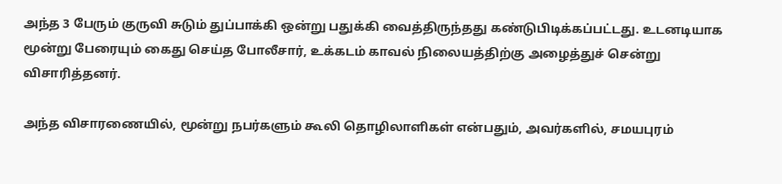அந்த 3 பேரும் குருவி சுடும் துப்பாக்கி ஒன்று பதுக்கி வைத்திருந்தது கண்டுபிடிக்கப்பட்டது. உடனடியாக மூன்று பேரையும் கைது செய்த போலீசார், உக்கடம் காவல் நிலையத்திற்கு அழைத்துச் சென்று விசாரித்தனர்.

அந்த விசாரணையில், மூன்று நபர்களும் கூலி தொழிலாளிகள் என்பதும், அவர்களில், சமயபுரம்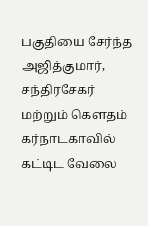பகுதியை சேர்ந்த அஜித்குமார், சந்திரசேகர் மற்றும் கௌதம் கர்நாடகாவில் கட்டிட வேலை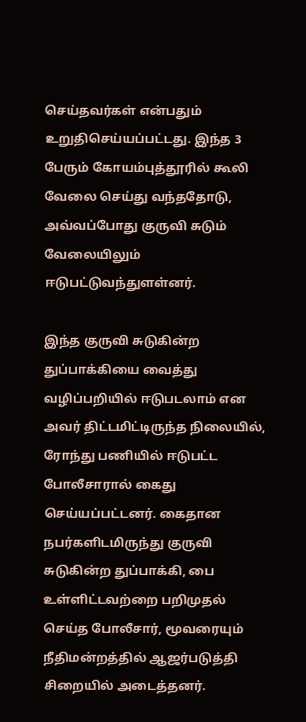செய்தவர்கள் என்பதும் உறுதிசெய்யப்பட்டது. இந்த 3 பேரும் கோயம்புத்தூரில் கூலி வேலை செய்து வந்ததோடு, அவ்வப்போது குருவி சுடும் வேலையிலும் ஈடுபட்டுவந்துளள்னர்.

இந்த குருவி சுடுகின்ற துப்பாக்கியை வைத்து வழிப்பறியில் ஈடுபடலாம் என அவர் திட்டமிட்டிருந்த நிலையில், ரோந்து பணியில் ஈடுபட்ட போலீசாரால் கைது செய்யப்பட்டனர். கைதான நபர்களிடமிருந்து குருவி சுடுகின்ற துப்பாக்கி, பை உள்ளிட்டவற்றை பறிமுதல் செய்த போலீசார், மூவரையும் நீதிமன்றத்தில் ஆஜர்படுத்தி சிறையில் அடைத்தனர்.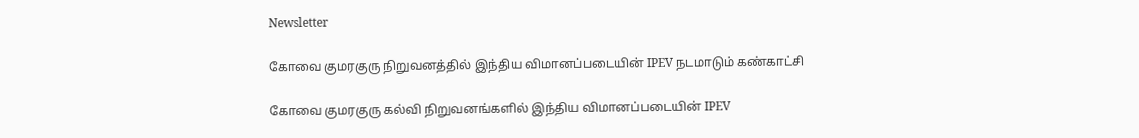Newsletter

கோவை குமரகுரு நிறுவனத்தில் இந்திய விமானப்படையின் IPEV நடமாடும் கண்காட்சி

கோவை குமரகுரு கல்வி நிறுவனங்களில் இந்திய விமானப்படையின் IPEV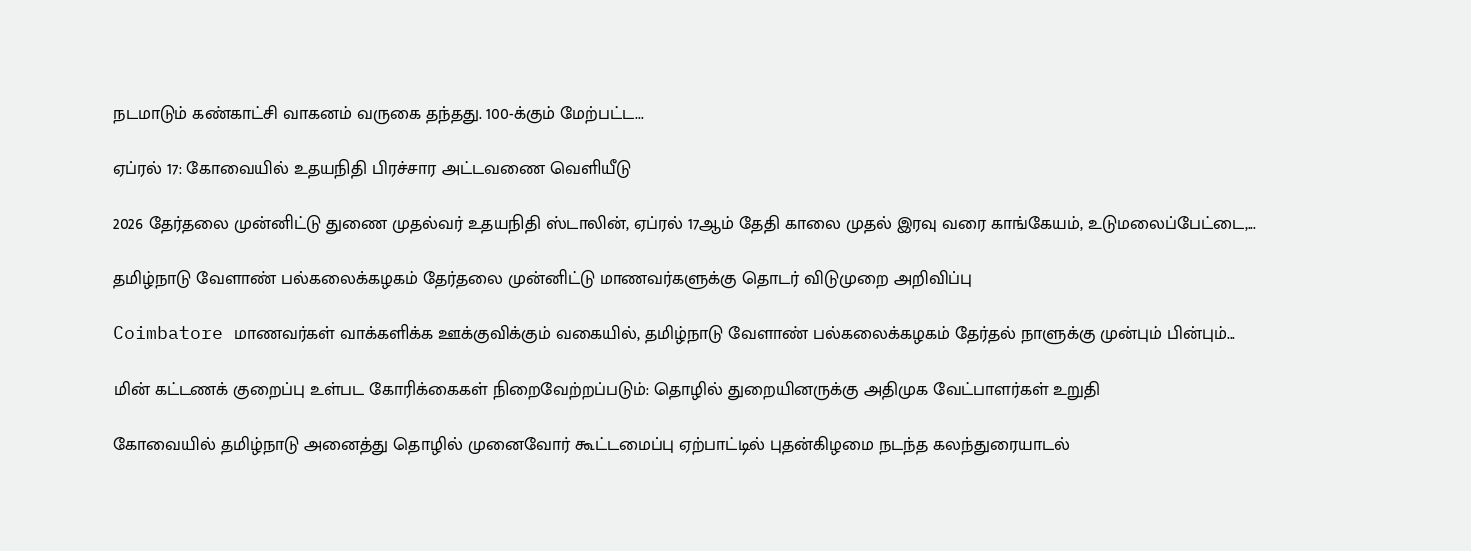நடமாடும் கண்காட்சி வாகனம் வருகை தந்தது. 100-க்கும் மேற்பட்ட...

ஏப்ரல் 17: கோவையில் உதயநிதி பிரச்சார அட்டவணை வெளியீடு

2026 தேர்தலை முன்னிட்டு துணை முதல்வர் உதயநிதி ஸ்டாலின், ஏப்ரல் 17ஆம் தேதி காலை முதல் இரவு வரை காங்கேயம், உடுமலைப்பேட்டை,...

தமிழ்நாடு வேளாண் பல்கலைக்கழகம் தேர்தலை முன்னிட்டு மாணவர்களுக்கு தொடர் விடுமுறை அறிவிப்பு

Coimbatore மாணவர்கள் வாக்களிக்க ஊக்குவிக்கும் வகையில், தமிழ்நாடு வேளாண் பல்கலைக்கழகம் தேர்தல் நாளுக்கு முன்பும் பின்பும்...

மின் கட்டணக் குறைப்பு உள்பட கோரிக்கைகள் நிறைவேற்றப்படும்: தொழில் துறையினருக்கு அதிமுக வேட்பாளர்கள் உறுதி

கோவையில் தமிழ்நாடு அனைத்து தொழில் முனைவோர் கூட்டமைப்பு ஏற்பாட்டில் புதன்கிழமை நடந்த கலந்துரையாடல்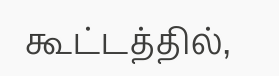கூட்டத்தில்,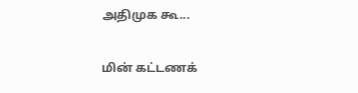அதிமுக கூ...

மின் கட்டணக்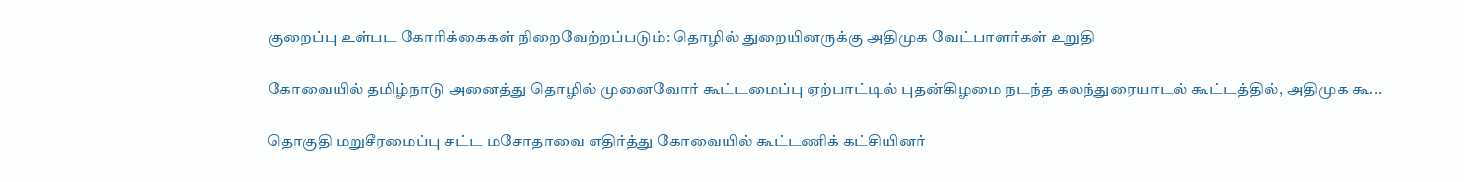குறைப்பு உள்பட கோரிக்கைகள் நிறைவேற்றப்படும்: தொழில் துறையினருக்கு அதிமுக வேட்பாளர்கள் உறுதி

கோவையில் தமிழ்நாடு அனைத்து தொழில் முனைவோர் கூட்டமைப்பு ஏற்பாட்டில் புதன்கிழமை நடந்த கலந்துரையாடல் கூட்டத்தில், அதிமுக கூ...

தொகுதி மறுசீரமைப்பு சட்ட மசோதாவை எதிர்த்து கோவையில் கூட்டணிக் கட்சியினர்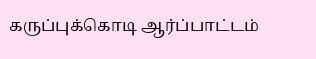கருப்புக்கொடி ஆர்ப்பாட்டம்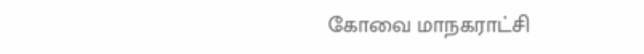கோவை மாநகராட்சி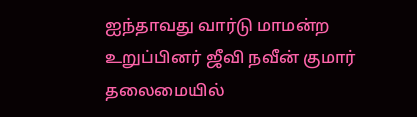ஐந்தாவது வார்டு மாமன்ற உறுப்பினர் ஜீவி நவீன் குமார் தலைமையில்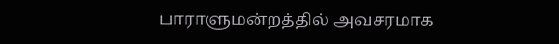பாராளுமன்றத்தில் அவசரமாக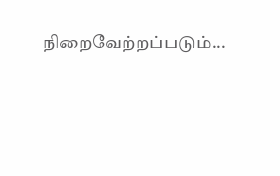நிறைவேற்றப்படும்...